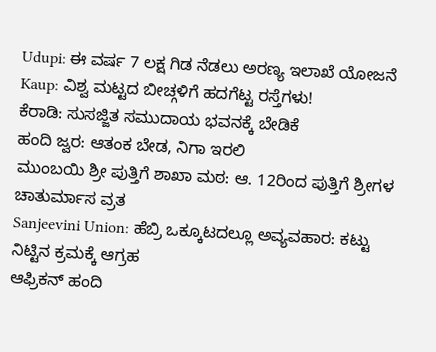Udupi: ಈ ವರ್ಷ 7 ಲಕ್ಷ ಗಿಡ ನೆಡಲು ಅರಣ್ಯ ಇಲಾಖೆ ಯೋಜನೆ
Kaup: ವಿಶ್ವ ಮಟ್ಟದ ಬೀಚ್ಗಳಿಗೆ ಹದಗೆಟ್ಟ ರಸ್ತೆಗಳು!
ಕೆರಾಡಿ: ಸುಸಜ್ಜಿತ ಸಮುದಾಯ ಭವನಕ್ಕೆ ಬೇಡಿಕೆ
ಹಂದಿ ಜ್ವರ: ಆತಂಕ ಬೇಡ, ನಿಗಾ ಇರಲಿ
ಮುಂಬಯಿ ಶ್ರೀ ಪುತ್ತಿಗೆ ಶಾಖಾ ಮಠ: ಆ. 12ರಿಂದ ಪುತ್ತಿಗೆ ಶ್ರೀಗಳ ಚಾತುರ್ಮಾಸ ವ್ರತ
Sanjeevini Union: ಹೆಬ್ರಿ ಒಕ್ಕೂಟದಲ್ಲೂ ಅವ್ಯವಹಾರ: ಕಟ್ಟು ನಿಟ್ಟಿನ ಕ್ರಮಕ್ಕೆ ಆಗ್ರಹ
ಆಫ್ರಿಕನ್ ಹಂದಿ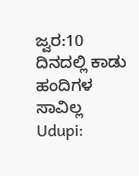ಜ್ವರ:10 ದಿನದಲ್ಲಿ ಕಾಡು ಹಂದಿಗಳ ಸಾವಿಲ್ಲ
Udupi: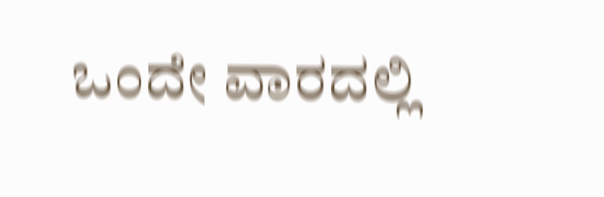ಒಂದೇ ವಾರದಲ್ಲಿ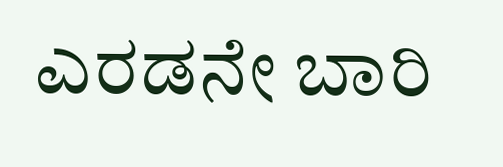ಎರಡನೇ ಬಾರಿ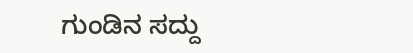ಗುಂಡಿನ ಸದ್ದು